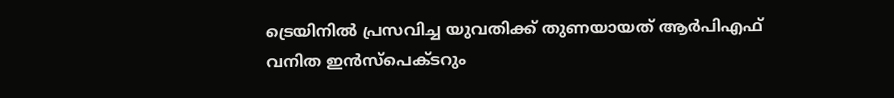ട്രെയിനിൽ പ്രസവിച്ച യുവതിക്ക് തുണയായത് ആർപിഎഫ് വനിത ഇൻസ്പെക്ടറും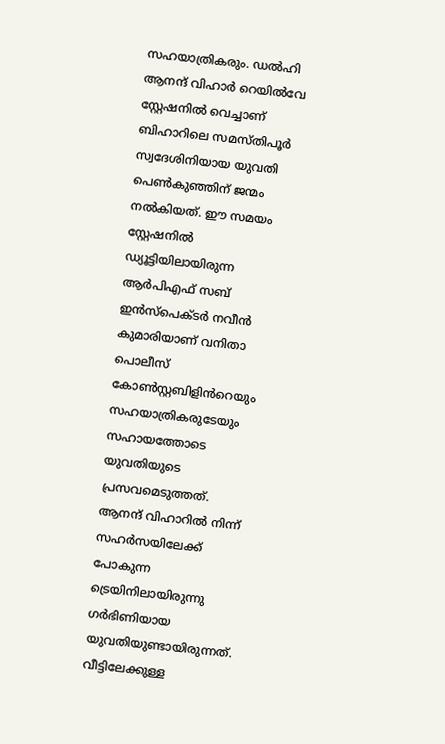സഹയാത്രികരും. ഡൽഹി ആനന്ദ് വിഹാർ റെയിൽവേ സ്റ്റേഷനിൽ വെച്ചാണ് ബിഹാറിലെ സമസ്തിപൂർ സ്വദേശിനിയായ യുവതി പെൺകുഞ്ഞിന് ജന്മം നൽകിയത്. ഈ സമയം സ്റ്റേഷനിൽ ഡ്യൂട്ടിയിലായിരുന്ന ആർപിഎഫ് സബ് ഇൻസ്പെക്ടർ നവീൻ കുമാരിയാണ് വനിതാ പൊലീസ് കോൺസ്റ്റബിളിൻറെയും സഹയാത്രികരുടേയും സഹായത്തോടെ യുവതിയുടെ പ്രസവമെടുത്തത്.
ആനന്ദ് വിഹാറിൽ നിന്ന് സഹർസയിലേക്ക് പോകുന്ന ട്രെയിനിലായിരുന്നു ഗർഭിണിയായ യുവതിയുണ്ടായിരുന്നത്. വീട്ടിലേക്കുള്ള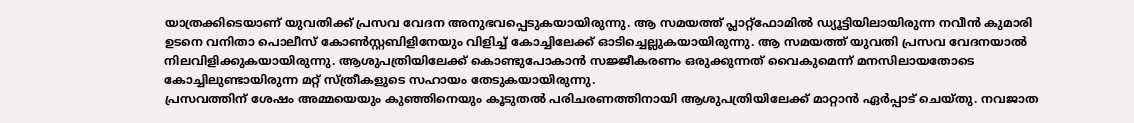യാത്രക്കിടെയാണ് യുവതിക്ക് പ്രസവ വേദന അനുഭവപ്പെടുകയായിരുന്നു. ആ സമയത്ത് പ്ലാറ്റ്ഫോമിൽ ഡ്യൂട്ടിയിലായിരുന്ന നവീൻ കുമാരി ഉടനെ വനിതാ പൊലീസ് കോൺസ്റ്റബിളിനേയും വിളിച്ച് കോച്ചിലേക്ക് ഓടിച്ചെല്ലുകയായിരുന്നു. ആ സമയത്ത് യുവതി പ്രസവ വേദനയാൽ നിലവിളിക്കുകയായിരുന്നു. ആശുപത്രിയിലേക്ക് കൊണ്ടുപോകാൻ സജ്ജീകരണം ഒരുക്കുന്നത് വൈകുമെന്ന് മനസിലായതോടെ കോച്ചിലുണ്ടായിരുന്ന മറ്റ് സ്ത്രീകളുടെ സഹായം തേടുകയായിരുന്നു.
പ്രസവത്തിന് ശേഷം അമ്മയെയും കുഞ്ഞിനെയും കൂടുതൽ പരിചരണത്തിനായി ആശുപത്രിയിലേക്ക് മാറ്റാൻ ഏർപ്പാട് ചെയ്തു. നവജാത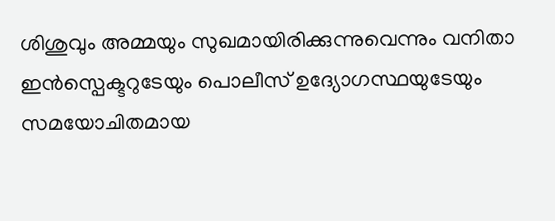ശിശുവും അമ്മയും സുഖമായിരിക്കുന്നുവെന്നും വനിതാ ഇൻസ്പെക്ടറുടേയും പൊലീസ് ഉദ്യോഗസ്ഥയുടേയും സമയോചിതമായ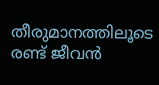തീരുമാനത്തിലൂടെ രണ്ട് ജീവൻ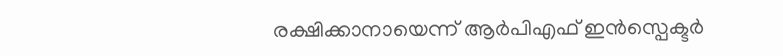രക്ഷിക്കാനായെന്ന് ആർപിഎഫ് ഇൻസ്പെക്ടർ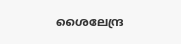ശൈലേന്ദ്ര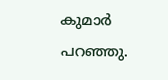കുമാർ പറഞ്ഞു.